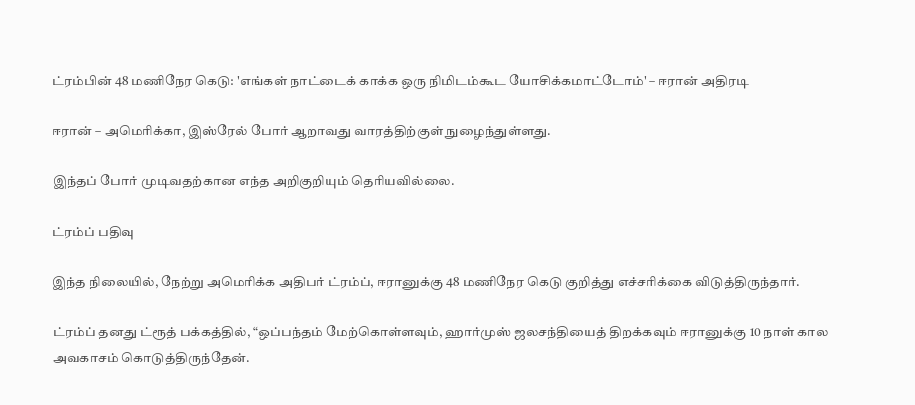ட்ரம்பின் 48 மணிநேர கெடு: 'எங்கள் நாட்டைக் காக்க ஒரு நிமிடம்கூட யோசிக்கமாட்டோம்' – ஈரான் அதிரடி

ஈரான் – அமெரிக்கா, இஸ்ரேல் போர் ஆறாவது வாரத்திற்குள் நுழைந்துள்ளது.

இந்தப் போர் முடிவதற்கான எந்த அறிகுறியும் தெரியவில்லை.

ட்ரம்ப் பதிவு

இந்த நிலையில், நேற்று அமெரிக்க அதிபர் ட்ரம்ப், ஈரானுக்கு 48 மணிநேர கெடு குறித்து எச்சரிக்கை விடுத்திருந்தார்.

ட்ரம்ப் தனது ட்ரூத் பக்கத்தில், “ஒப்பந்தம் மேற்கொள்ளவும், ஹார்முஸ் ஜலசந்தியைத் திறக்கவும் ஈரானுக்கு 10 நாள் கால அவகாசம் கொடுத்திருந்தேன்.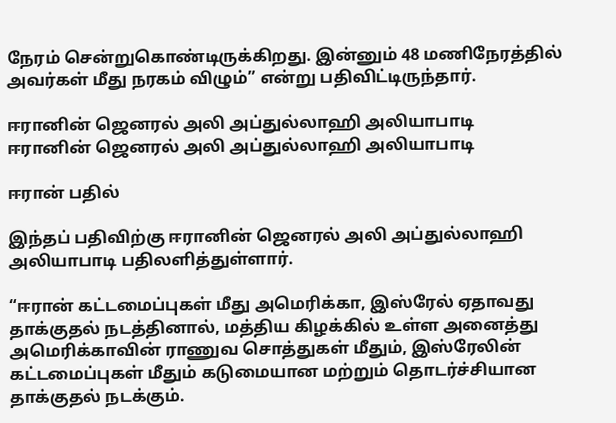நேரம் சென்றுகொண்டிருக்கிறது. இன்னும் 48 மணிநேரத்தில் அவர்கள் மீது நரகம் விழும்” என்று பதிவிட்டிருந்தார்.

ஈரானின் ஜெனரல் அலி அப்துல்லாஹி அலியாபாடி
ஈரானின் ஜெனரல் அலி அப்துல்லாஹி அலியாபாடி

ஈரான் பதில்

இந்தப் பதிவிற்கு ஈரானின் ஜெனரல் அலி அப்துல்லாஹி அலியாபாடி பதிலளித்துள்ளார்.

“ஈரான் கட்டமைப்புகள் மீது அமெரிக்கா, இஸ்ரேல் ஏதாவது தாக்குதல் நடத்தினால், மத்திய கிழக்கில் உள்ள அனைத்து அமெரிக்காவின் ராணுவ சொத்துகள் மீதும், இஸ்ரேலின் கட்டமைப்புகள் மீதும் கடுமையான மற்றும் தொடர்ச்சியான தாக்குதல் நடக்கும்.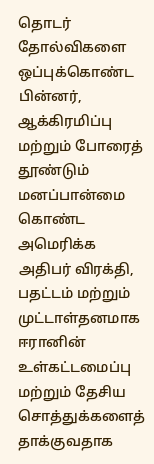தொடர் தோல்விகளை ஒப்புக்கொண்ட பின்னர், ஆக்கிரமிப்பு மற்றும் போரைத் தூண்டும் மனப்பான்மை கொண்ட அமெரிக்க அதிபர் விரக்தி, பதட்டம் மற்றும் முட்டாள்தனமாக ஈரானின் உள்கட்டமைப்பு மற்றும் தேசிய சொத்துக்களைத் தாக்குவதாக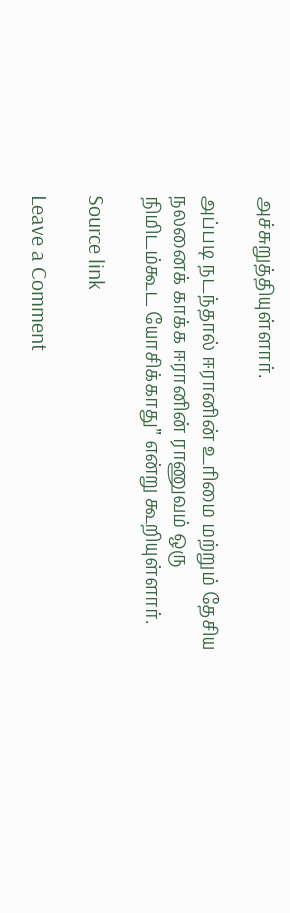அச்சுறுத்தியுள்ளார்.

அப்படி நடந்தால் ஈரானின் உரிமை மற்றும் தேசிய நலனைக் காக்க ஈரானின் ராணுவம் ஒரு நிமிடம்கூட யோசிக்காது” என்று கூறியுள்ளார்.

Source link

Leave a Comment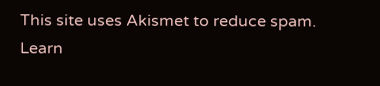This site uses Akismet to reduce spam. Learn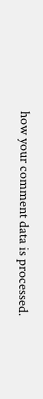how your comment data is processed.